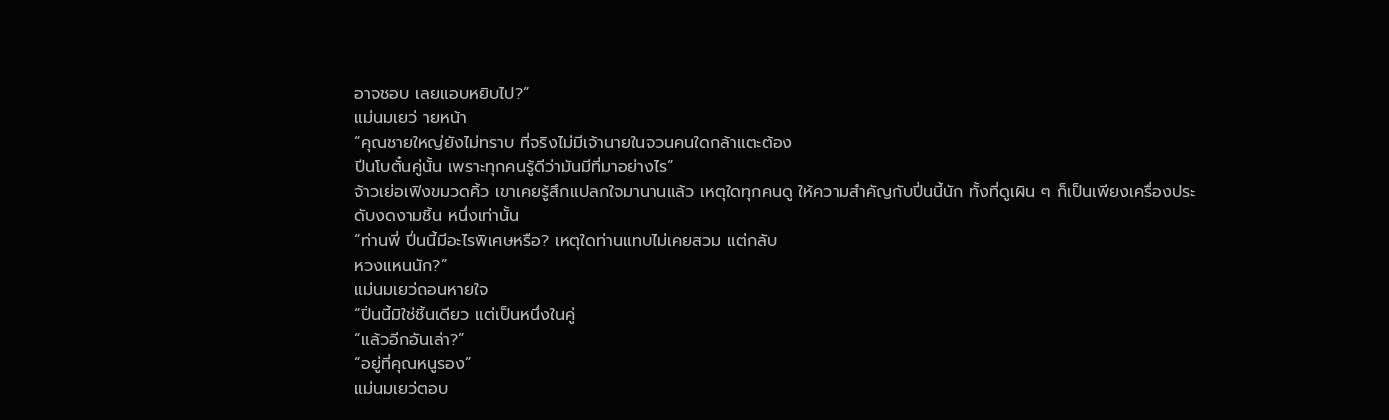อาจชอบ เลยแอบหยิบไป?”
แม่นมเยว่ ายหน้า
“คุณชายใหญ่ยังไม่ทราบ ที่จริงไม่มีเจ้านายในจวนคนใดกล้าแตะต้อง
ปีนโบตั๋นคู่นั้น เพราะทุกคนรู้ดีว่ามันมีที่มาอย่างไร”
จ้าวเย่อเฟิงขมวดคิ้ว เขาเคยรู้สึกแปลกใจมานานแล้ว เหตุใดทุกคนดู ให้ความสําคัญกับปี่นนี้นัก ทั้งที่ดูเผิน ๆ ก็เป็นเพียงเครื่องประดับงดงามชิ้น หนึ่งเท่านั้น
“ท่านพี่ ปี่นนี้มีอะไรพิเศษหรือ? เหตุใดท่านแทบไม่เคยสวม แต่กลับ
หวงแหนนัก?”
แม่นมเยว่ถอนหายใจ
“ปิ่นนี้มิใช่ชิ้นเดียว แต่เป็นหนึ่งในคู่
“แล้วอีกอันเล่า?”
“อยู่ที่คุณหนูรอง”
แม่นมเยว่ตอบ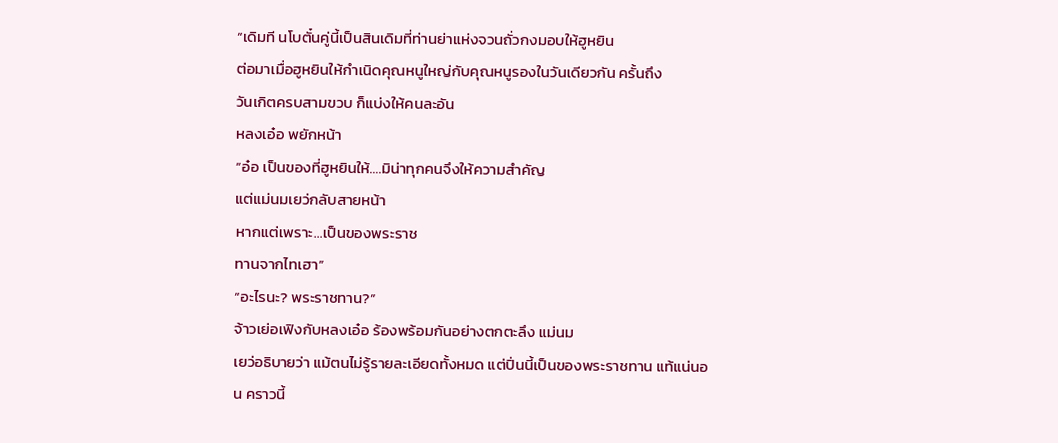“เดิมที นโบตั๋นคู่นี้เป็นสินเดิมที่ท่านย่าแห่งจวนถั่วกงมอบให้ฮูหยิน
ต่อมาเมื่อฮูหยินให้กําเนิดคุณหนูใหญ่กับคุณหนูรองในวันเดียวกัน ครั้นถึง
วันเกิตครบสามขวบ ก็แบ่งให้คนละอัน
หลงเอ๋อ พยักหน้า
“อ๋อ เป็นของที่ฮูหยินให้….มิน่าทุกคนจึงให้ความสําคัญ
แต่แม่นมเยว่กลับสายหน้า
หากแต่เพราะ…เป็นของพระราช
ทานจากไทเฮา”
“อะไรนะ? พระราชทาน?”
จ้าวเย่อเฟิงกับหลงเอ๋อ ร้องพร้อมกันอย่างตกตะลึง แม่นม
เยว่อธิบายว่า แม้ตนไม่รู้รายละเอียดทั้งหมด แต่ปิ่นนี้เป็นของพระราชทาน แท้แน่นอน คราวนี้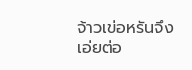จ้าวเข่อหรันจึงเอ่ยต่อ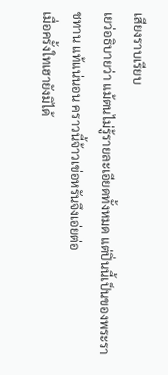เสียงราบเรียบ
เยว่อธิบายว่า แม้ตนไม่รู้รายละเอียดทั้งหมด แต่ปิ่นนี้เป็นของพระราชทาน แท้แน่นอน คราวนี้จ้าวเข่อหรันจึงเอ่ยต่อ
เมื่อครั้งใทเฮายังมิได้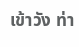เข้าวัง ท่า